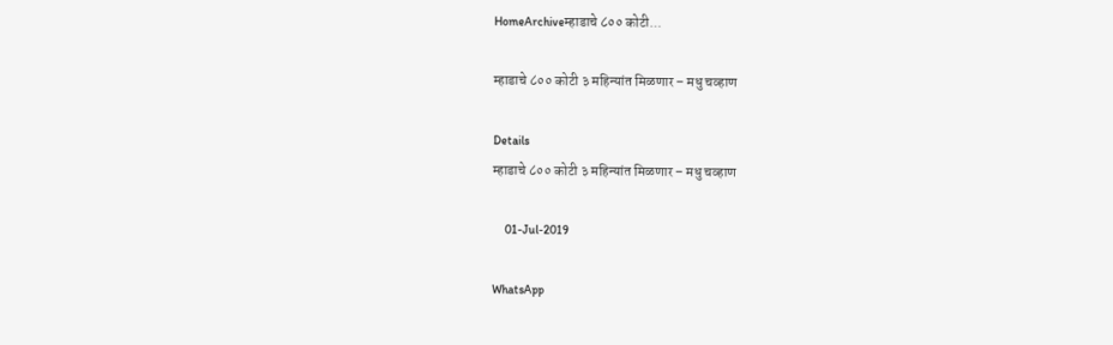HomeArchiveम्हाडाचे ८०० कोटी...

म्हाडाचे ८०० कोटी ३ महिन्यांत मिळणार – मधु चव्हाण

Details
म्हाडाचे ८०० कोटी ३ महिन्यांत मिळणार – मधु चव्हाण

    01-Jul-2019

WhatsApp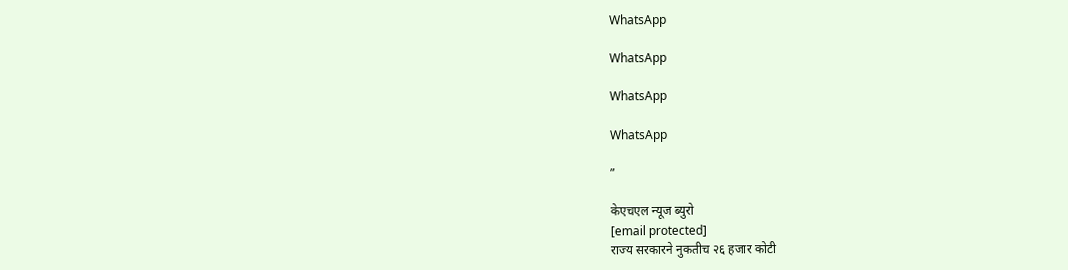WhatsApp

WhatsApp

WhatsApp

WhatsApp

”

केएचएल न्यूज ब्युरो
[email protected]
राज्य सरकारने नुकतीच २६ हजार कोटी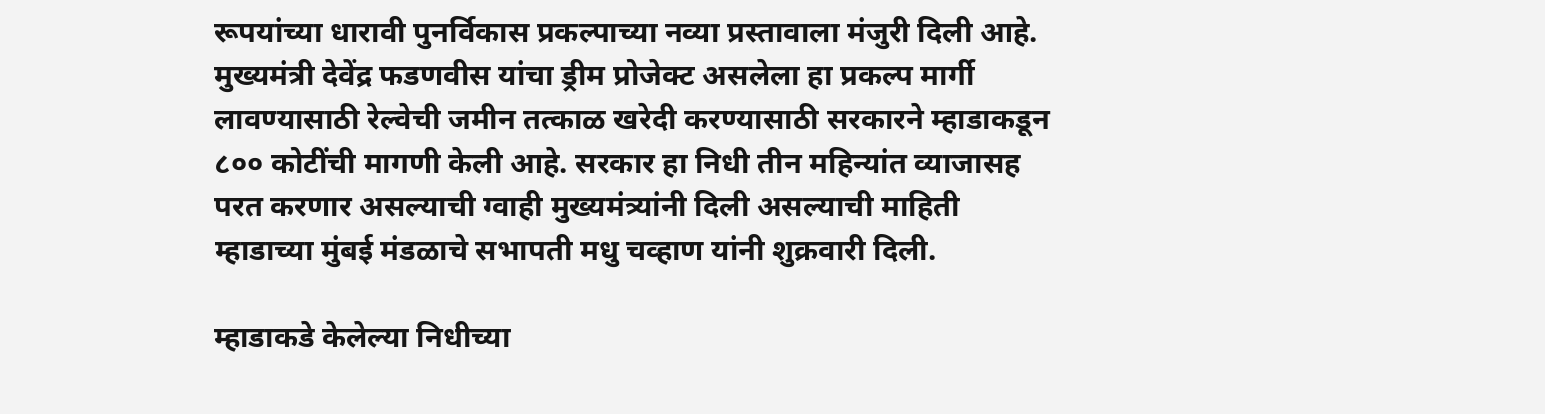रूपयांच्या धारावी पुनर्विकास प्रकल्पाच्या नव्या प्रस्तावाला मंजुरी दिली आहे. मुख्यमंत्री देवेंद्र फडणवीस यांचा ड्रीम प्रोजेक्ट असलेला हा प्रकल्प मार्गी लावण्यासाठी रेल्वेची जमीन तत्काळ खरेदी करण्यासाठी सरकारने म्हाडाकडून ८०० कोटींची मागणी केली आहे. सरकार हा निधी तीन महिन्यांत व्याजासह परत करणार असल्याची ग्वाही मुख्यमंत्र्यांनी दिली असल्याची माहिती म्हाडाच्या मुंबई मंडळाचे सभापती मधु चव्हाण यांनी शुक्रवारी दिली.

म्हाडाकडे केलेल्या निधीच्या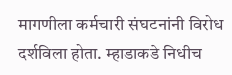मागणीला कर्मचारी संघटनांनी विरोध दर्शविला होता. म्हाडाकडे निधीच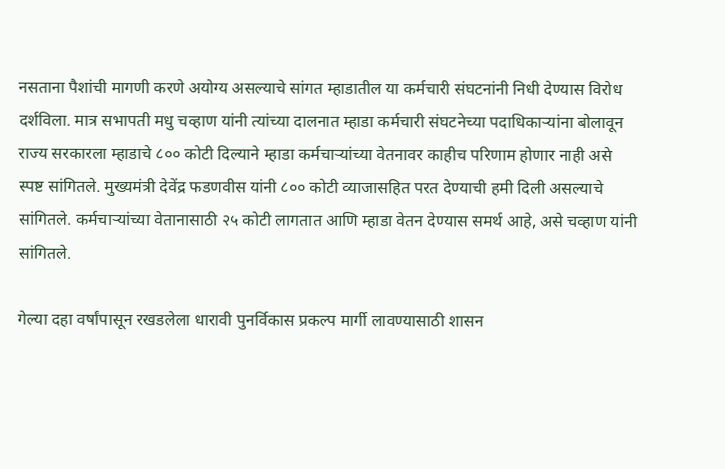नसताना पैशांची मागणी करणे अयोग्य असल्याचे सांगत म्हाडातील या कर्मचारी संघटनांनी निधी देण्यास विरोध दर्शविला. मात्र सभापती मधु चव्हाण यांनी त्यांच्या दालनात म्हाडा कर्मचारी संघटनेच्या पदाधिकाऱ्यांना बोलावून राज्य सरकारला म्हाडाचे ८०० कोटी दिल्याने म्हाडा कर्मचाऱ्यांच्या वेतनावर काहीच परिणाम होणार नाही असे स्पष्ट सांगितले. मुख्यमंत्री देवेंद्र फडणवीस यांनी ८०० कोटी व्याजासहित परत देण्याची हमी दिली असल्याचे सांगितले. कर्मचाऱ्यांच्या वेतानासाठी २५ कोटी लागतात आणि म्हाडा वेतन देण्यास समर्थ आहे, असे चव्हाण यांनी सांगितले.

गेल्या दहा वर्षांपासून रखडलेला धारावी पुनर्विकास प्रकल्प मार्गी लावण्यासाठी शासन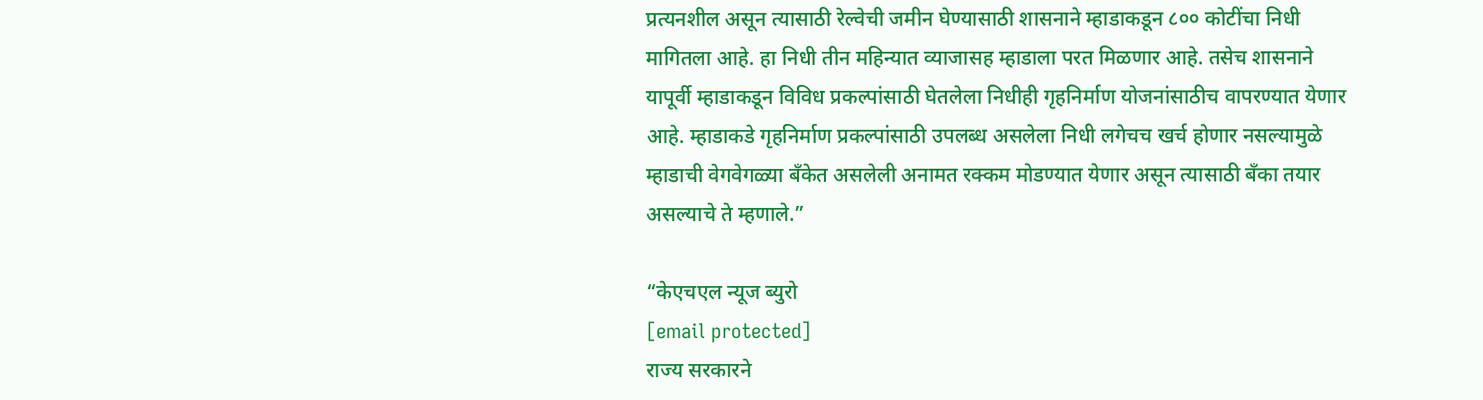प्रत्यनशील असून त्यासाठी रेल्वेची जमीन घेण्यासाठी शासनाने म्हाडाकडून ८०० कोटींचा निधी मागितला आहे. हा निधी तीन महिन्यात व्याजासह म्हाडाला परत मिळणार आहे. तसेच शासनाने यापूर्वी म्हाडाकडून विविध प्रकल्पांसाठी घेतलेला निधीही गृहनिर्माण योजनांसाठीच वापरण्यात येणार आहे. म्हाडाकडे गृहनिर्माण प्रकल्पांसाठी उपलब्ध असलेला निधी लगेचच खर्च होणार नसल्यामुळे म्हाडाची वेगवेगळ्या बँकेत असलेली अनामत रक्कम मोडण्यात येणार असून त्यासाठी बँका तयार असल्याचे ते म्हणाले.”

“केएचएल न्यूज ब्युरो
[email protected]
राज्य सरकारने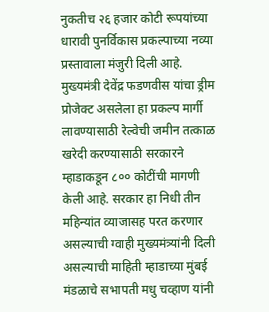नुकतीच २६ हजार कोटी रूपयांच्या धारावी पुनर्विकास प्रकल्पाच्या नव्या प्रस्तावाला मंजुरी दिली आहे. मुख्यमंत्री देवेंद्र फडणवीस यांचा ड्रीम प्रोजेक्ट असलेला हा प्रकल्प मार्गी लावण्यासाठी रेल्वेची जमीन तत्काळ खरेदी करण्यासाठी सरकारने म्हाडाकडून ८०० कोटींची मागणी केली आहे. सरकार हा निधी तीन महिन्यांत व्याजासह परत करणार असल्याची ग्वाही मुख्यमंत्र्यांनी दिली असल्याची माहिती म्हाडाच्या मुंबई मंडळाचे सभापती मधु चव्हाण यांनी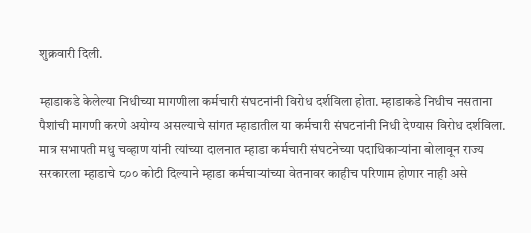शुक्रवारी दिली.

म्हाडाकडे केलेल्या निधीच्या मागणीला कर्मचारी संघटनांनी विरोध दर्शविला होता. म्हाडाकडे निधीच नसताना पैशांची मागणी करणे अयोग्य असल्याचे सांगत म्हाडातील या कर्मचारी संघटनांनी निधी देण्यास विरोध दर्शविला. मात्र सभापती मधु चव्हाण यांनी त्यांच्या दालनात म्हाडा कर्मचारी संघटनेच्या पदाधिकाऱ्यांना बोलावून राज्य सरकारला म्हाडाचे ८०० कोटी दिल्याने म्हाडा कर्मचाऱ्यांच्या वेतनावर काहीच परिणाम होणार नाही असे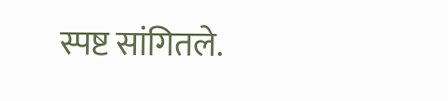स्पष्ट सांगितले.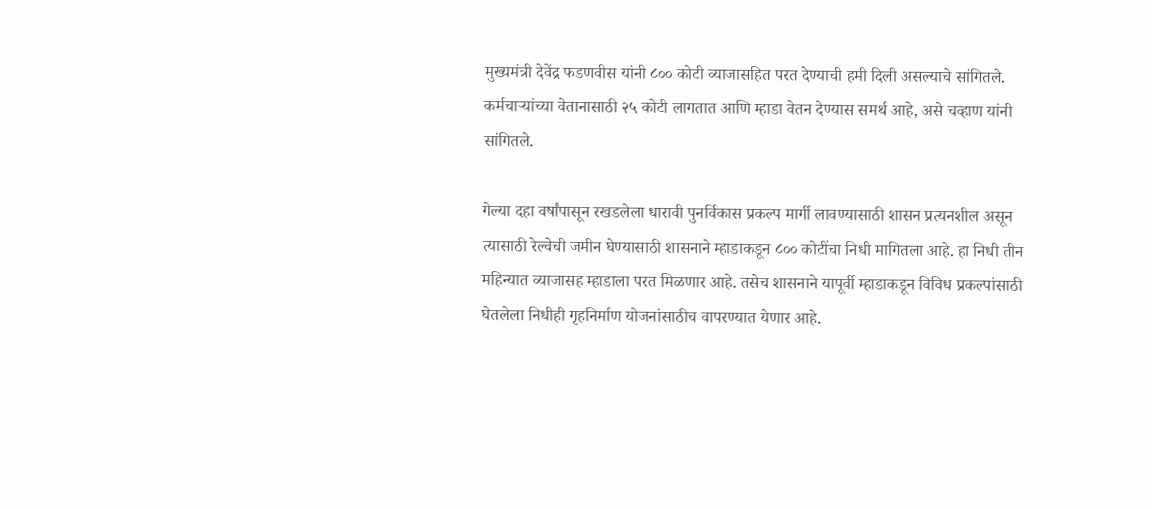मुख्यमंत्री देवेंद्र फडणवीस यांनी ८०० कोटी व्याजासहित परत देण्याची हमी दिली असल्याचे सांगितले. कर्मचाऱ्यांच्या वेतानासाठी २५ कोटी लागतात आणि म्हाडा वेतन देण्यास समर्थ आहे, असे चव्हाण यांनी सांगितले.

गेल्या दहा वर्षांपासून रखडलेला धारावी पुनर्विकास प्रकल्प मार्गी लावण्यासाठी शासन प्रत्यनशील असून त्यासाठी रेल्वेची जमीन घेण्यासाठी शासनाने म्हाडाकडून ८०० कोटींचा निधी मागितला आहे. हा निधी तीन महिन्यात व्याजासह म्हाडाला परत मिळणार आहे. तसेच शासनाने यापूर्वी म्हाडाकडून विविध प्रकल्पांसाठी घेतलेला निधीही गृहनिर्माण योजनांसाठीच वापरण्यात येणार आहे.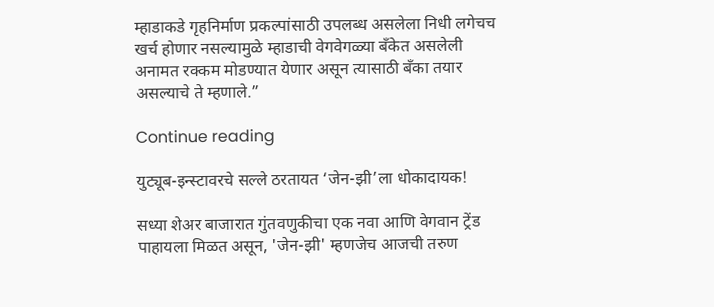म्हाडाकडे गृहनिर्माण प्रकल्पांसाठी उपलब्ध असलेला निधी लगेचच खर्च होणार नसल्यामुळे म्हाडाची वेगवेगळ्या बँकेत असलेली अनामत रक्कम मोडण्यात येणार असून त्यासाठी बँका तयार असल्याचे ते म्हणाले.”

Continue reading

युट्यूब-इन्स्टावरचे सल्ले ठरतायत ‘जेन-झी’ला धोकादायक!

सध्या शेअर बाजारात गुंतवणुकीचा एक नवा आणि वेगवान ट्रेंड पाहायला मिळत असून, 'जेन-झी' म्हणजेच आजची तरुण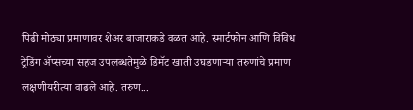पिढी मोठ्या प्रमाणावर शेअर बाजाराकडे वळत आहे. स्मार्टफोन आणि विविध ट्रेडिंग ॲप्सच्या सहज उपलब्धतेमुळे डिमॅट खाती उघडणाऱ्या तरुणांचे प्रमाण लक्षणीयरीत्या वाढले आहे. तरुण...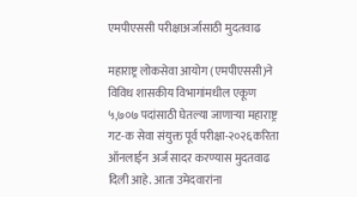एमपीएससी परीक्षाअर्जासाठी मुदतवाढ

महाराष्ट्र लोकसेवा आयोग (एमपीएससी)ने विविध शासकीय विभागांमधील एकूण ५,७०७ पदांसाठी घेतल्या जाणाऱ्या महाराष्ट्र गट-क सेवा संयुक्त पूर्व परीक्षा-२०२६करिता ऑनलाईन अर्ज सादर करण्यास मुदतवाढ दिली आहे. आता उमेदवारांना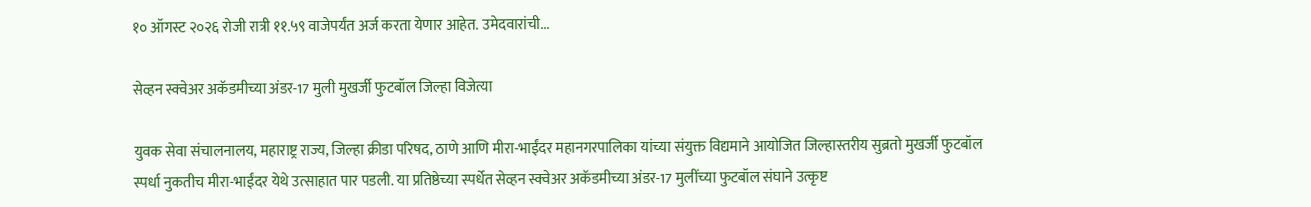१० ऑगस्ट २०२६ रोजी रात्री ११.५९ वाजेपर्यंत अर्ज करता येणार आहेत. उमेदवारांची...

सेव्हन स्क्वेअर अकॅडमीच्या अंडर-17 मुली मुखर्जी फुटबॉल जिल्हा विजेत्या

युवक सेवा संचालनालय, महाराष्ट्र राज्य, जिल्हा क्रीडा परिषद, ठाणे आणि मीरा-भाईंदर महानगरपालिका यांच्या संयुक्त विद्यमाने आयोजित जिल्हास्तरीय सुब्रतो मुखर्जी फुटबॉल स्पर्धा नुकतीच मीरा-भाईंदर येथे उत्साहात पार पडली. या प्रतिष्ठेच्या स्पर्धेत सेव्हन स्क्वेअर अकॅडमीच्या अंडर-17 मुलींच्या फुटबॉल संघाने उत्कृष्ट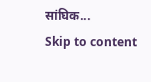सांघिक...
Skip to content